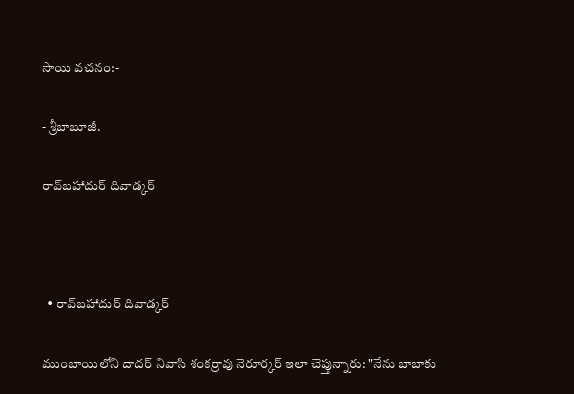సాయి వచనం:-

- శ్రీబాబూజీ.

రావ్‌బహాదుర్ దివాడ్కర్



  • రావ్‌బహాదుర్ దివాడ్కర్

ముంబాయిలోని దాదర్ నివాసి శంకర్రావు నెరూర్కర్ ఇలా చెప్తున్నారు: "నేను బాబాకు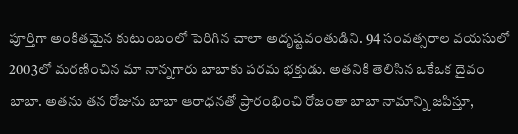పూర్తిగా అంకితమైన కుటుంబంలో పెరిగిన చాలా అదృష్టవంతుడిని. 94 సంవత్సరాల వయసులో 2003లో మరణించిన మా నాన్నగారు బాబాకు పరమ భక్తుడు. అతనికి తెలిసిన ఒకేఒక దైవం బాబా. అతను తన రోజును బాబా ఆరాధనతో ప్రారంభించి రోజంతా బాబా నామాన్ని జపిస్తూ,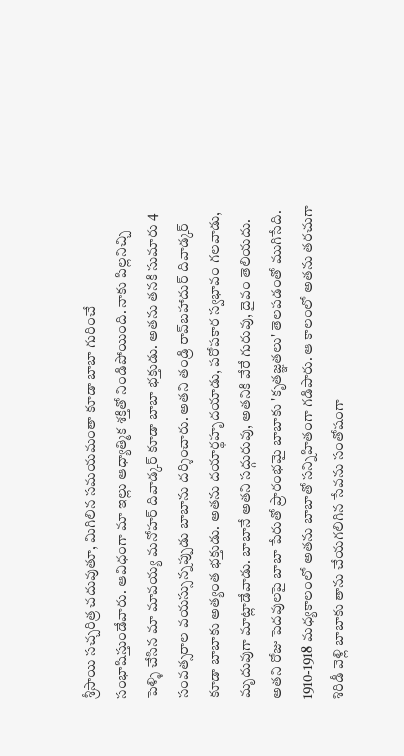శ్రీసాయి సచ్చరిత్ర చదువుతూ, మిగిలిన సమయమంతా కూడా బాబా గురించే సంభాషిస్తుండేవారు. ఆవిధంగా మా ఇల్లు ఆధ్యాత్మిక శక్తితో నిండిపోయింది. నాకు పిల్లనిచ్చి పెళ్ళి చేసిన మా మావయ్య మనోహర్ దివాడ్కర్ కూడా బాబా భక్తుడు. అతను తనకి సుమారు 4 సంవత్సరాల వయస్సున్నప్పుడు బాబాను దర్శించారు. అతని తండ్రి రావ్‌బహాదుర్ దివాడ్కర్ కూడా బాబాకు అత్యంత భక్తుడు. అతను దయార్థహృదయాడు, పరోపకార స్వభావం గలవాడు, మృదువుగా మాట్లాడేవాడు. బాబానే అతని సద్గురువు, అతనికి వేరే గురువు, దైవం తెలియదు. అతని రోజు పెదవులపై బాబా పేరుతో ప్రారంభమై బాబాకు 'కృతజ్ఞతలు' తెలపడంతో ముగిసేది. 1910-1918 మధ్యకాలంలో అతను బాబాతో సన్నిహితంగా గడిపారు. ఆ కాలంలో అతను తరచుగా శిరిడీ వెళ్లి బాబాకు తాను చేయగలిగిన సేవను సంతోషంగా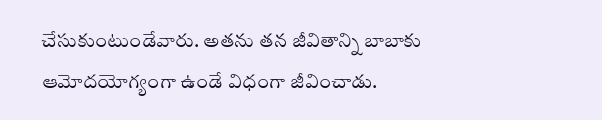చేసుకుంటుండేవారు. అతను తన జీవితాన్ని బాబాకు ఆమోదయోగ్యంగా ఉండే విధంగా జీవించాడు.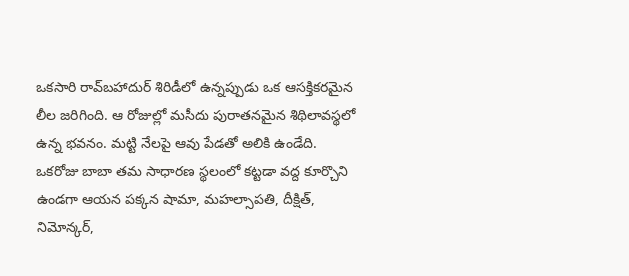ఒకసారి రావ్‌బహాదుర్ శిరిడీలో ఉన్నప్పుడు ఒక ఆసక్తికరమైన లీల జరిగింది. ఆ రోజుల్లో మసీదు పురాతనమైన శిథిలావస్థలో ఉన్న భవనం. మట్టి నేలపై ఆవు పేడతో అలికి ఉండేది. ఒకరోజు బాబా తమ సాధారణ స్థలంలో కట్టడా వద్ద కూర్చొని ఉండగా ఆయన పక్కన షామా, మహల్సాపతి, దీక్షిత్, నిమోన్కర్,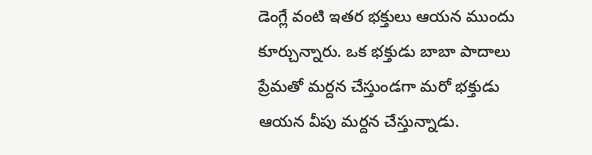డెంగ్లే వంటి ఇతర భక్తులు ఆయన ముందు కూర్చున్నారు. ఒక భక్తుడు బాబా పాదాలు ప్రేమతో మర్దన చేస్తుండగా మరో భక్తుడు ఆయన వీపు మర్దన చేస్తున్నాడు.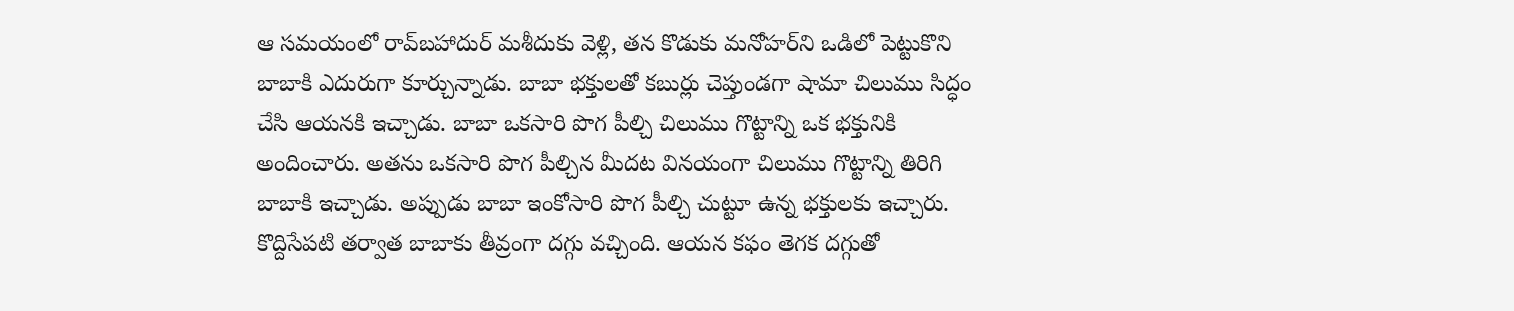ఆ సమయంలో రావ్‌బహాదుర్ మశీదుకు వెళ్లి, తన కొడుకు మనోహర్‌ని ఒడిలో పెట్టుకొని బాబాకి ఎదురుగా కూర్చున్నాడు. బాబా భక్తులతో కబుర్లు చెప్తుండగా షామా చిలుము సిద్ధం చేసి ఆయనకి ఇచ్చాడు. బాబా ఒకసారి పొగ పీల్చి చిలుము గొట్టాన్ని ఒక భక్తునికి అందించారు. అతను ఒకసారి పొగ పీల్చిన మీదట వినయంగా చిలుము గొట్టాన్ని తిరిగి బాబాకి ఇచ్చాడు. అప్పుడు బాబా ఇంకోసారి పొగ పీల్చి చుట్టూ ఉన్న భక్తులకు ఇచ్చారు. కొద్దిసేపటి తర్వాత బాబాకు తీవ్రంగా దగ్గు వచ్చింది. ఆయన కఫం తెగక దగ్గుతో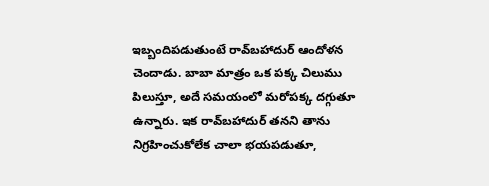ఇబ్బందిపడుతుంటే రావ్‌బహాదుర్ ఆందోళన చెందాడు. బాబా మాత్రం ఒక పక్క చిలుము పిలుస్తూ, అదే సమయంలో మరోపక్క దగ్గుతూ ఉన్నారు. ఇక రావ్‌బహాదుర్ తనని తాను నిగ్రహించుకోలేక చాలా భయపడుతూ,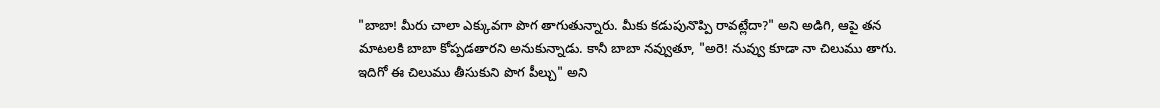"బాబా! మీరు చాలా ఎక్కువగా పొగ తాగుతున్నారు. మీకు కడుపునొప్పి రావట్లేదా?" అని అడిగి, ఆపై తన మాటలకి బాబా కోప్పడతారని అనుకున్నాడు. కానీ బాబా నవ్వుతూ, "అరె! నువ్వు కూడా నా చిలుము తాగు. ఇదిగో ఈ చిలుము తీసుకుని పొగ పీల్చు" అని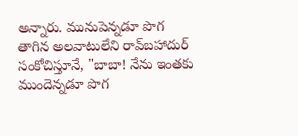అన్నారు. మునుపెన్నడూ పొగ తాగిన అలవాటులేని రావ్‌బహాదుర్ సంకోచిస్తూనే, "బాబా! నేను ఇంతకు ముందెన్నడూ పొగ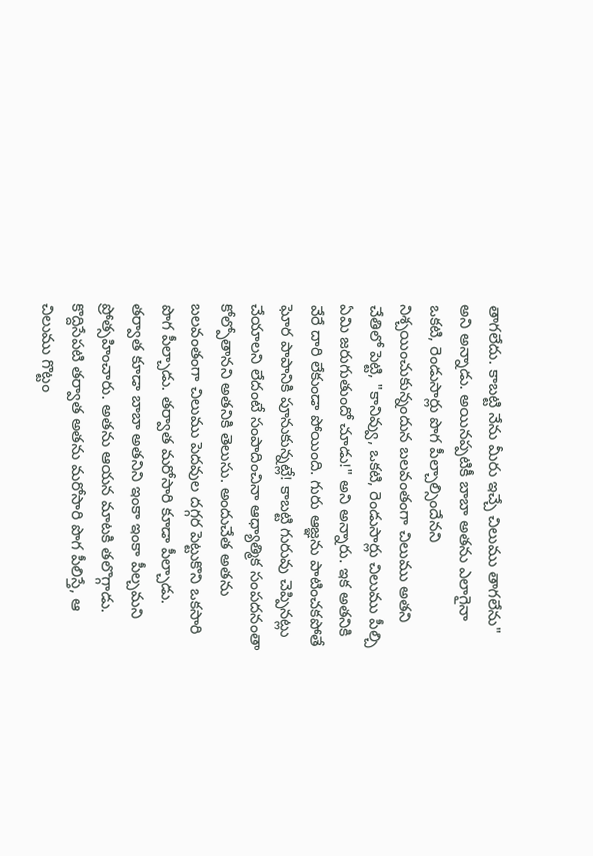తాగలేదు. కాబట్టి నేను మీరు ఇచ్చే చిలుము తాగలేను" అని అన్నాడు. అయినప్పటికీ బాబా అతను ఎలాగైనా ఒకటి, రెండుసార్లు పొగ పీల్చాల్సిందేనని నిశ్చయించుకున్నందున బలవంతంగా చిలుము అతని చేతిలో పెట్టి, "కానివ్వు, ఒకటి, రెండుసార్లు చిలుము పీల్చి ఏమి జరుగుతుందో చూడు!" అని అన్నారు. ఇక అతనికి వేరే దారి లేకుండా పోయింది. గురు ఆజ్ఞను పాటించకపోతే ఘోర పాపానికి పూనుకున్నట్లే! కాబట్టి గురువు చెప్పినట్లు చేయాలని లేదంటే సంపాదించినా ఆధ్యాత్మిక సంపదనంతా కోల్పోతానని అతనికి తెలుసు. అందుచేత అతను బలవంతంగా చిలుము పెదవుల దగ్గర పెట్టుకొని ఒకసారి పొగ పీల్చాడు. తర్వాత మరోసారి కూడా పీల్చాడు. తర్వాత కూడా బాబా అతనిని ఇంకా ఇంకా పీల్చమని  ప్రోత్సహించారు. అతను ఆయన మాటకి తలొగ్గాడు. కొద్దిసేపటి తర్వాత అతను మరోసారి పొగ పీలిస్తే, ఆ చిలుము గొట్టం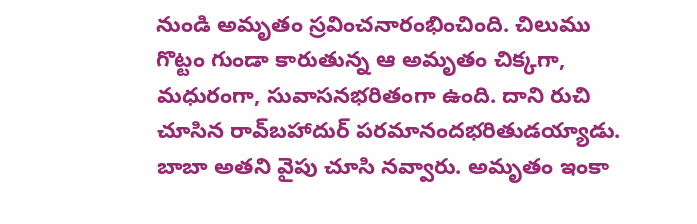నుండి అమృతం స్రవించనారంభించింది. చిలుము గొట్టం గుండా కారుతున్న ఆ అమృతం చిక్కగా, మధురంగా, సువాసనభరితంగా ఉంది. దాని రుచి చూసిన రావ్‌బహాదుర్ పరమానందభరితుడయ్యాడు. బాబా అతని వైపు చూసి నవ్వారు. అమృతం ఇంకా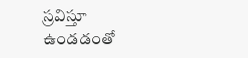స్రవిస్తూ ఉండడంతో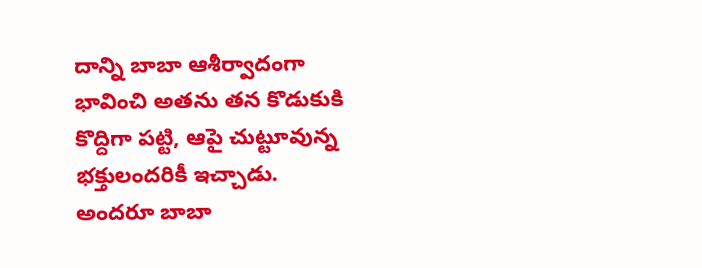దాన్ని బాబా ఆశీర్వాదంగా భావించి అతను తన కొడుకుకి కొద్దిగా పట్టి, ఆపై చుట్టూవున్న భక్తులందరికీ ఇచ్చాడు. అందరూ బాబా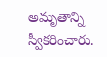అమృతాన్ని స్వీకరించారు.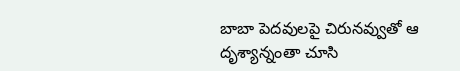బాబా పెదవులపై చిరునవ్వుతో ఆ దృశ్యాన్నంతా చూసి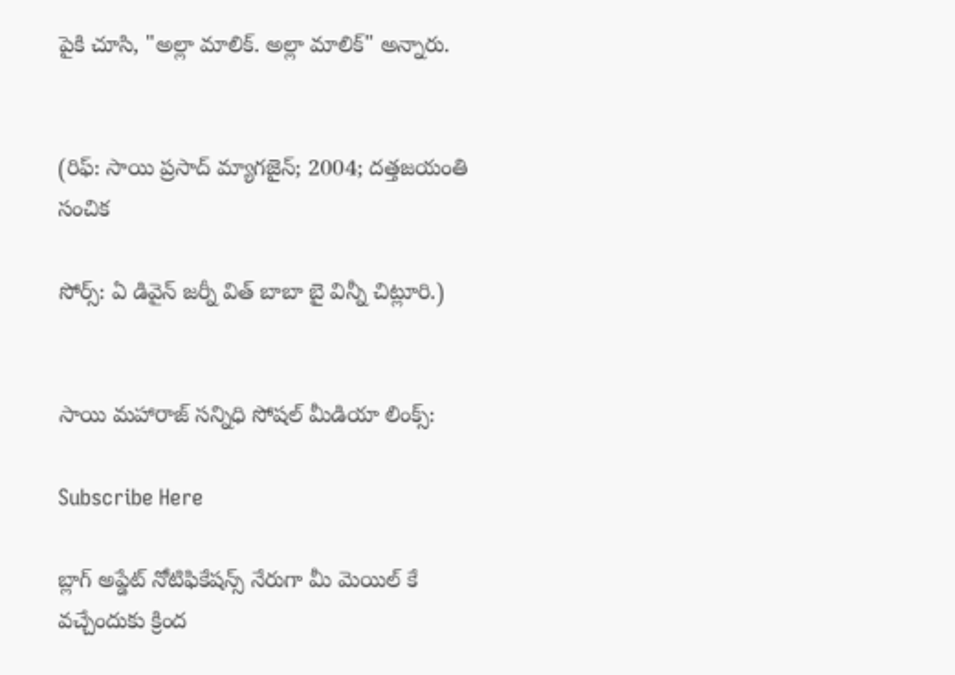పైకి చూసి, "అల్లా మాలిక్. అల్లా మాలిక్" అన్నారు.


(రిఫ్: సాయి ప్రసాద్ మ్యాగజైన్; 2004; దత్తజయంతి సంచిక

సోర్స్: ఏ డివైన్ జర్నీ విత్ బాబా బై విన్నీ చిట్లూరి.)


సాయి మహారాజ్ సన్నిధి సోషల్ మీడియా లింక్స్:

Subscribe Here

బ్లాగ్ అప్డేట్ నోటిఫికేషన్స్ నేరుగా మీ మెయిల్ కే వచ్చేందుకు క్రింద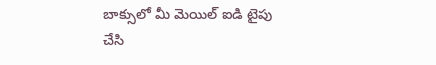బాక్సులో మీ మెయిల్ ఐడి టైపు చేసి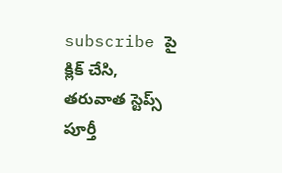subscribe పై క్లిక్ చేసి, తరువాత స్టెప్స్ పూర్తీ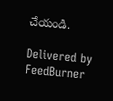చేయండి.

Delivered by FeedBurner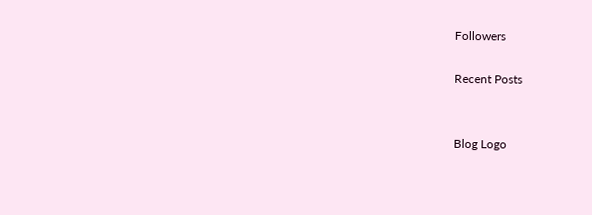Followers

Recent Posts


Blog Logo